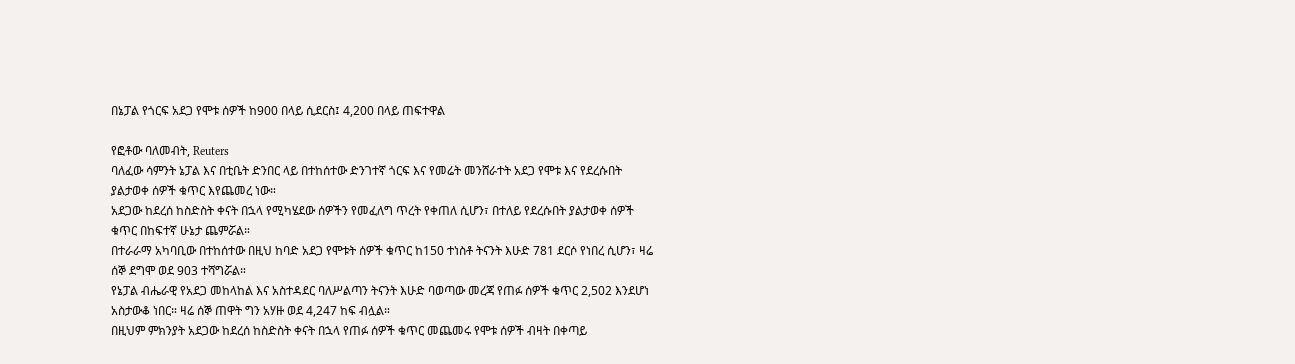በኔፓል የጎርፍ አደጋ የሞቱ ሰዎች ከ900 በላይ ሲደርስ፤ 4,200 በላይ ጠፍተዋል

የፎቶው ባለመብት, Reuters
ባለፈው ሳምንት ኔፓል እና በቲቤት ድንበር ላይ በተከሰተው ድንገተኛ ጎርፍ እና የመሬት መንሸራተት አደጋ የሞቱ እና የደረሱበት ያልታወቀ ሰዎች ቁጥር እየጨመረ ነው።
አደጋው ከደረሰ ከስድስት ቀናት በኋላ የሚካሄደው ሰዎችን የመፈለግ ጥረት የቀጠለ ሲሆን፣ በተለይ የደረሱበት ያልታወቀ ሰዎች ቁጥር በከፍተኛ ሁኔታ ጨምሯል።
በተራራማ አካባቢው በተከሰተው በዚህ ከባድ አደጋ የሞቱት ሰዎች ቁጥር ከ150 ተነስቶ ትናንት እሁድ 781 ደርሶ የነበረ ሲሆን፣ ዛሬ ሰኞ ደግሞ ወደ 903 ተሻግሯል።
የኔፓል ብሔራዊ የአደጋ መከላከል እና አስተዳደር ባለሥልጣን ትናንት እሁድ ባወጣው መረጃ የጠፉ ሰዎች ቁጥር 2,502 እንደሆነ አስታውቆ ነበር። ዛሬ ሰኞ ጠዋት ግን አሃዙ ወደ 4,247 ከፍ ብሏል።
በዚህም ምክንያት አደጋው ከደረሰ ከስድስት ቀናት በኋላ የጠፉ ሰዎች ቁጥር መጨመሩ የሞቱ ሰዎች ብዛት በቀጣይ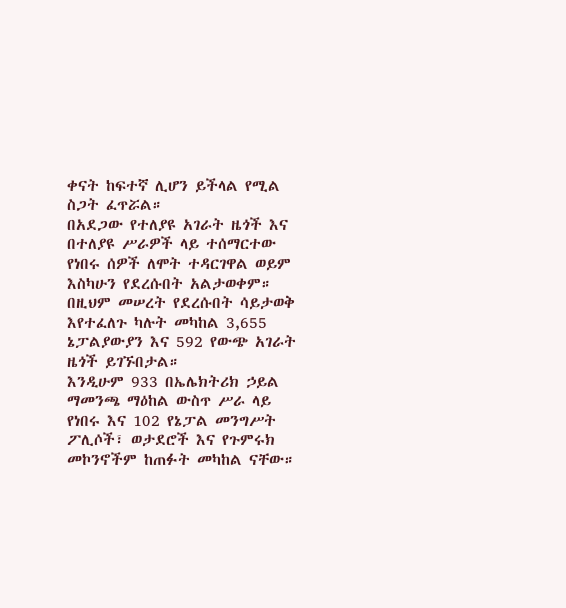ቀናት ከፍተኛ ሊሆን ይችላል የሚል ስጋት ፈጥሯል።
በአደጋው የተለያዩ አገራት ዜጎች እና በተለያዩ ሥራዎች ላይ ተሰማርተው የነበሩ ሰዎች ለሞት ተዳርገዋል ወይም እስካሁን የደረሱበት አልታወቀም።
በዚህም መሠረት የደረሱበት ሳይታወቅ እየተፈለጉ ካሉት መካከል 3,655 ኔፓልያውያን እና 592 የውጭ አገራት ዜጎች ይገኙበታል።
እንዲሁም 933 በኤሌክትሪክ ኃይል ማመንጫ ማዕከል ውስጥ ሥራ ላይ የነበሩ እና 102 የኔፓል መንግሥት ፖሊሶች፣ ወታደሮች እና የጉምሩክ መኮንኖችም ከጠፉት መካከል ናቸው።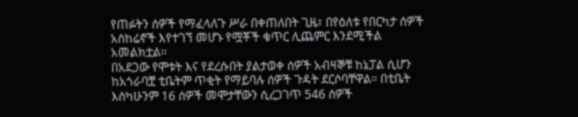የጠፉትን ሰዎች የማፈላለጉ ሥራ በቀጠለበት ጊዜ፣ በየዕለቱ የበርካታ ሰዎች አስከሬኖች እየተገኘ መሆኑ የሟቾች ቁጥር ሊጨምር እንደሚችል አመልክቷል።
በአደጋው የሞቱት እና የደረሱበት ያልታወቀ ሰዎች አብዛኞቹ ከኔፓል ሲሆን ከአጎራባቿ ቲቤትም ጥቂት የማይባሉ ሰዎች ጉዳት ደርሶባቸዋል። በቲቤት እስካሁንም 16 ሰዎች መሞታቸውን ሲረጋገጥ 546 ሰዎች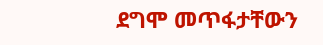ደግሞ መጥፋታቸውን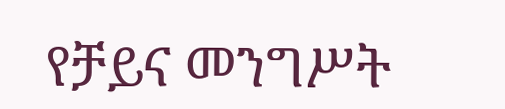የቻይና መንግሥት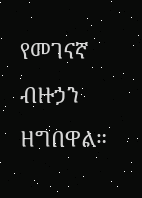የመገናኛ ብዙኃን ዘግበዋል።